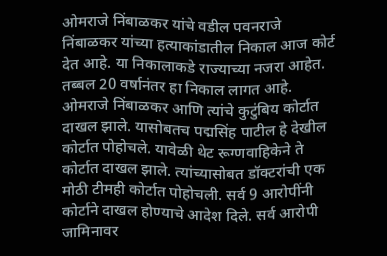ओमराजे निंबाळकर यांचे वडील पवनराजे निंबाळकर यांच्या हत्याकांडातील निकाल आज कोर्ट देत आहे. या निकालाकडे राज्याच्या नजरा आहेत. तब्बल 20 वर्षानंतर हा निकाल लागत आहे. ओमराजे निंबाळकर आणि त्यांचे कुटुंबिय कोर्टात दाखल झाले. यासोबतच पद्मसिंह पाटील हे देखील कोर्टात पोहोचले. यावेळी थेट रूग्णवाहिकेने ते कोर्टात दाखल झाले. त्यांच्यासोबत डॉक्टरांची एक मोठी टीमही कोर्टात पोहोचली. सर्व 9 आरोपींनी कोर्टाने दाखल होण्याचे आदेश दिले. सर्व आरोपी जामिनावर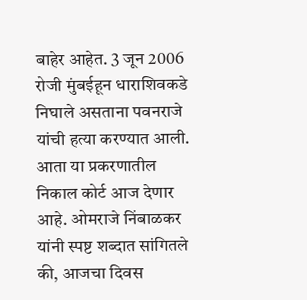बाहेर आहेत. 3 जून 2006 रोजी मुंबईहून धाराशिवकडे निघाले असताना पवनराजे यांची हत्या करण्यात आली. आता या प्रकरणातील निकाल कोर्ट आज देणार आहे. ओमराजे निंबाळकर यांनी स्पष्ट शब्दात सांगितले की, आजचा दिवस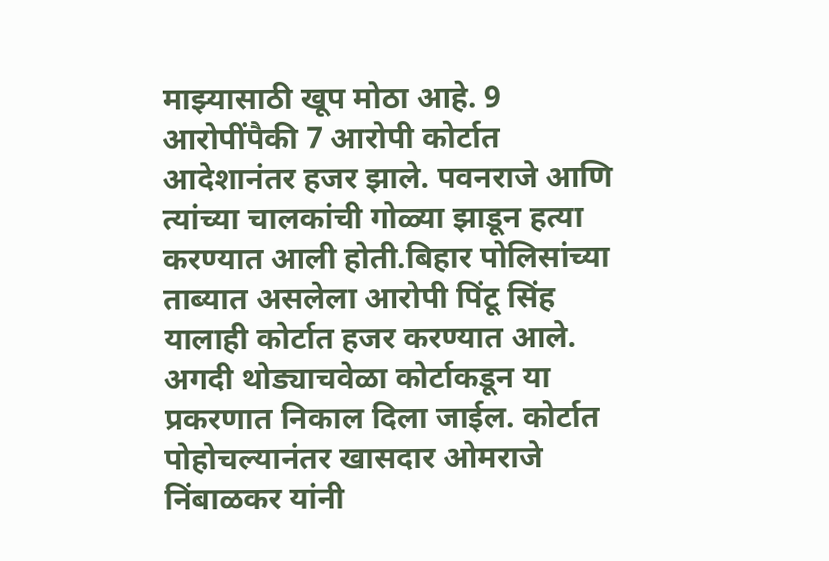माझ्यासाठी खूप मोठा आहे. 9 आरोपींपैकी 7 आरोपी कोर्टात आदेशानंतर हजर झाले. पवनराजे आणि त्यांच्या चालकांची गोळ्या झाडून हत्या करण्यात आली होती.बिहार पोलिसांच्या ताब्यात असलेला आरोपी पिंटू सिंह यालाही कोर्टात हजर करण्यात आले. अगदी थोड्याचवेळा कोर्टाकडून या प्रकरणात निकाल दिला जाईल. कोर्टात पोहोचल्यानंतर खासदार ओमराजे निंबाळकर यांनी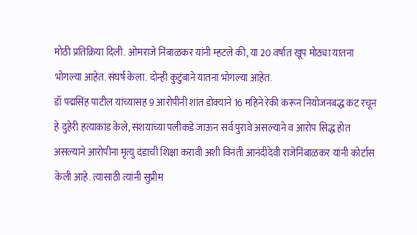मोठी प्रतिक्रिया दिली. ओमराजे निंबाळकर यांनी म्हटले की, या 20 वर्षात खूप मोठ्या यातना भोगल्या आहेत. संघर्ष केला. दोन्ही कुटुंबाने यातना भोगल्या आहेत.
डॉ पद्मसिंह पाटील यांच्यासह 9 आरोपीनी शांत डोक्याने 16 महिने रेकी करून नियोजनबद्ध कट रचून हे दुहेरी हत्याकांड केले, संशयाच्या पलीकडे जाऊन सर्व पुरावे असल्याने व आरोप सिद्ध होत असल्याने आरोपीना मृत्यु दंडाची शिक्षा करावी अशी विनंती आनंदीदेवी राजेनिंबाळकर यांनी कोर्टास केली आहे. त्यासाठी त्यांनी सुप्रीम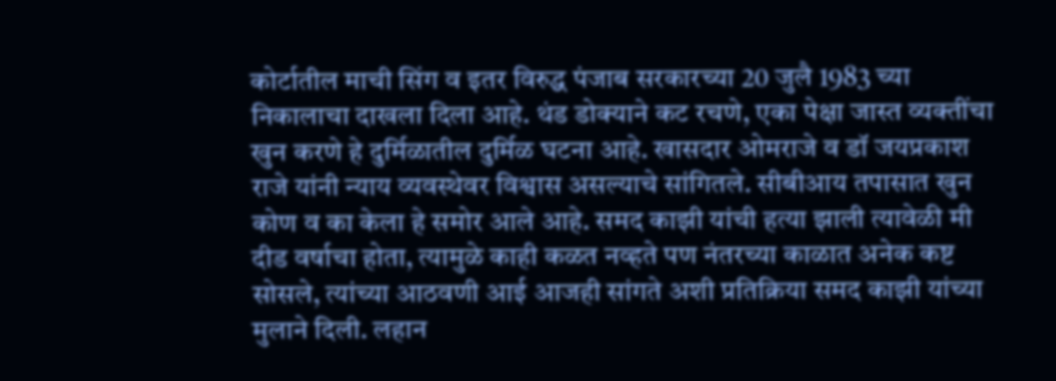कोर्टातील माची सिंग व इतर विरुद्ध पंजाब सरकारच्या 20 जुलै 1983 च्या निकालाचा दाखला दिला आहे. थंड डोक्याने कट रचणे, एका पेक्षा जास्त व्यक्तींचा खुन करणे हे दुर्मिळातील दुर्मिळ घटना आहे. खासदार ओमराजे व डॉ जयप्रकाश राजे यांनी न्याय व्यवस्थेवर विश्वास असल्याचे सांगितले. सीबीआय तपासात खुन कोण व का केला हे समोर आले आहे. समद काझी यांची हत्या झाली त्यावेळी मी दीड वर्षाचा होता, त्यामुळे काही कळत नव्हते पण नंतरच्या काळात अनेक कष्ट सोसले, त्यांच्या आठवणी आई आजही सांगते अशी प्रतिक्रिया समद काझी यांच्या मुलाने दिली. लहान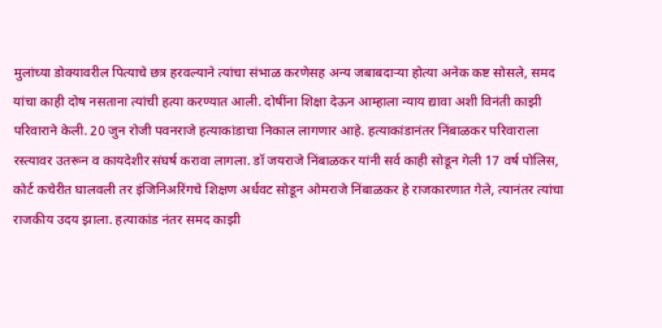मुलांच्या डोक्यावरील पित्याचे छत्र हरवल्याने त्यांचा संभाळ करणेसह अन्य जबाबदाऱ्या होत्या अनेक कष्ट सोसले, समद यांचा काही दोष नसताना त्यांची हत्या करण्यात आली. दोषींना शिक्षा देऊन आम्हाला न्याय द्यावा अशी विनंती काझी परिवाराने केली. 20 जुन रोजी पवनराजे हत्याकांडाचा निकाल लागणार आहे. हत्याकांडानंतर निंबाळकर परिवाराला रस्त्यावर उतरून व कायदेशीर संघर्ष करावा लागला. डॉ जयराजे निंबाळकर यांनी सर्व काही सोडून गेली 17 वर्ष पोलिस, कोर्ट कचेरीत घालवली तर इंजिनिअरिंगचे शिक्षण अर्धवट सोडून ओमराजे निंबाळकर हे राजकारणात गेले, त्यानंतर त्यांचा राजकीय उदय झाला. हत्याकांड नंतर समद काझी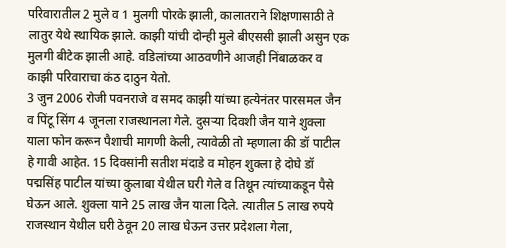परिवारातील 2 मुले व 1 मुलगी पोरके झाली, कालातराने शिक्षणासाठी ते लातुर येथे स्थायिक झाले. काझी यांची दोन्ही मुले बीएससी झाली असुन एक मुलगी बीटेक झाली आहे. वडिलांच्या आठवणीने आजही निंबाळकर व काझी परिवाराचा कंठ दाठुन येतो.
3 जुन 2006 रोजी पवनराजे व समद काझी यांच्या हत्येनंतर पारसमल जैन व पिंटू सिंग 4 जूनला राजस्थानला गेले. दुसऱ्या दिवशी जैन याने शुक्ला याला फोन करून पैशाची मागणी केली, त्यावेळी तो म्हणाला की डॉ पाटील हे गावी आहेत. 15 दिवसांनी सतीश मंदाडे व मोहन शुक्ला हे दोघे डॉ पद्मसिंह पाटील यांच्या कुलाबा येथील घरी गेले व तिथून त्यांच्याकडून पैसे घेऊन आले. शुक्ला याने 25 लाख जैन याला दिले. त्यातील 5 लाख रुपये राजस्थान येथील घरी ठेवून 20 लाख घेऊन उत्तर प्रदेशला गेला,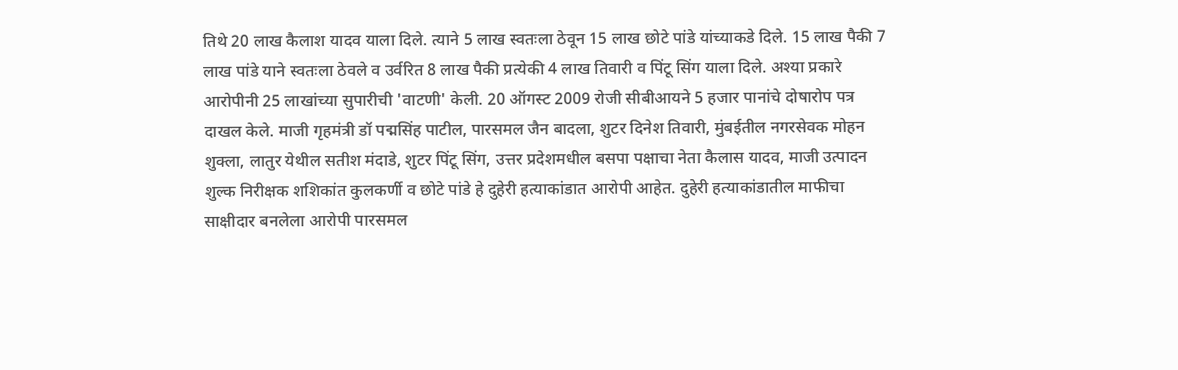तिथे 20 लाख कैलाश यादव याला दिले. त्याने 5 लाख स्वतःला ठेवून 15 लाख छोटे पांडे यांच्याकडे दिले. 15 लाख पैकी 7 लाख पांडे याने स्वतःला ठेवले व उर्वरित 8 लाख पैकी प्रत्येकी 4 लाख तिवारी व पिंटू सिंग याला दिले. अश्या प्रकारे आरोपीनी 25 लाखांच्या सुपारीची 'वाटणी' केली. 20 ऑगस्ट 2009 रोजी सीबीआयने 5 हजार पानांचे दोषारोप पत्र दाखल केले. माजी गृहमंत्री डॉ पद्मसिंह पाटील, पारसमल जैन बादला, शुटर दिनेश तिवारी, मुंबईतील नगरसेवक मोहन शुक्ला, लातुर येथील सतीश मंदाडे, शुटर पिंटू सिंग, उत्तर प्रदेशमधील बसपा पक्षाचा नेता कैलास यादव, माजी उत्पादन शुल्क निरीक्षक शशिकांत कुलकर्णी व छोटे पांडे हे दुहेरी हत्याकांडात आरोपी आहेत. दुहेरी हत्याकांडातील माफीचा साक्षीदार बनलेला आरोपी पारसमल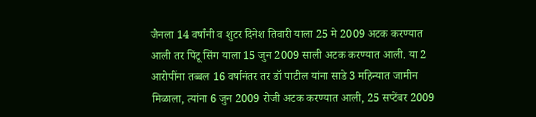जैनला 14 वर्षांनी व शुटर दिनेश तिवारी याला 25 मे 2009 अटक करण्यात आली तर पिंटू सिंग याला 15 जुन 2009 साली अटक करण्यात आली. या 2 आरोपींना तब्बल 16 वर्षानंतर तर डॉ पाटील यांना साडे 3 महिन्यात जामीन मिळाला, त्यांना 6 जुन 2009 रोजी अटक करण्यात आली, 25 सप्टेंबर 2009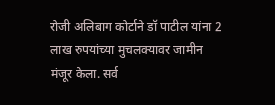रोजी अलिबाग कोर्टाने डॉ पाटील यांना 2 लाख रुपयांच्या मुचलक्यावर जामीन मंजूर केला. सर्व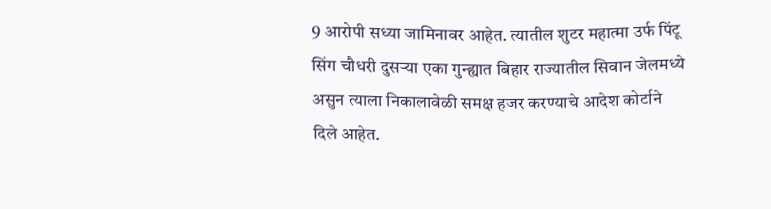9 आरोपी सध्या जामिनावर आहेत. त्यातील शुटर महात्मा उर्फ पिंटू सिंग चौधरी दुसऱ्या एका गुन्ह्यात बिहार राज्यातील सिवान जेलमध्ये असुन त्याला निकालावेळी समक्ष हजर करण्याचे आदेश कोर्टाने दिले आहेत.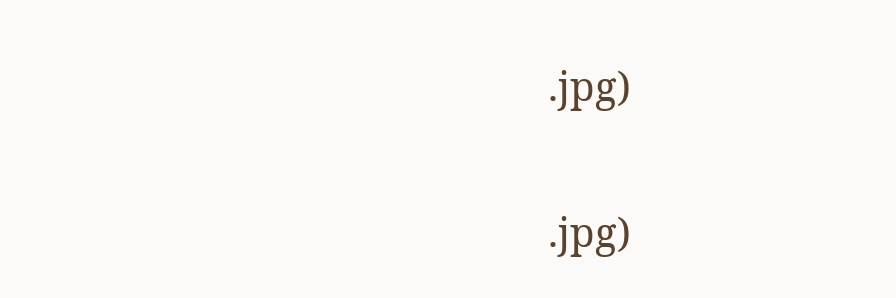.jpg)

.jpg)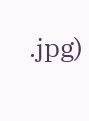.jpg)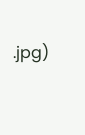.jpg)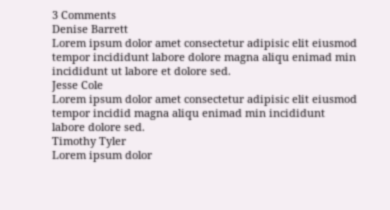3 Comments
Denise Barrett
Lorem ipsum dolor amet consectetur adipisic elit eiusmod tempor incididunt labore dolore magna aliqu enimad min incididunt ut labore et dolore sed.
Jesse Cole
Lorem ipsum dolor amet consectetur adipisic elit eiusmod tempor incidid magna aliqu enimad min incididunt labore dolore sed.
Timothy Tyler
Lorem ipsum dolor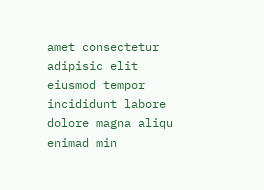amet consectetur adipisic elit eiusmod tempor incididunt labore dolore magna aliqu enimad min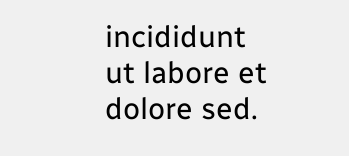incididunt ut labore et dolore sed.